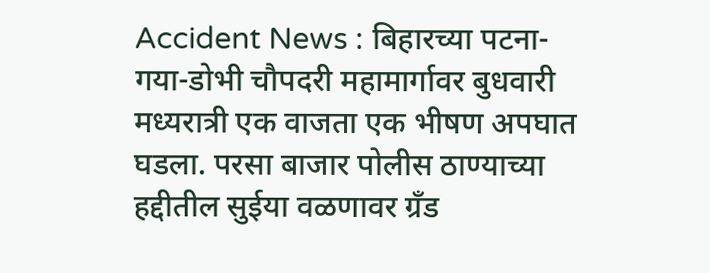Accident News : बिहारच्या पटना-गया-डोभी चौपदरी महामार्गावर बुधवारी मध्यरात्री एक वाजता एक भीषण अपघात घडला. परसा बाजार पोलीस ठाण्याच्या हद्दीतील सुईया वळणावर ग्रँड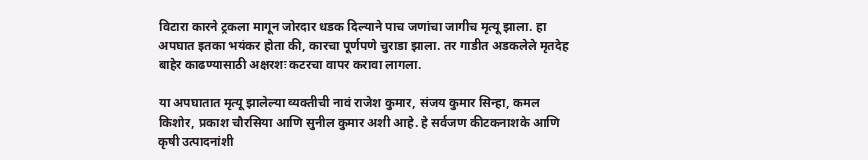विटारा कारने ट्रकला मागून जोरदार धडक दिल्याने पाच जणांचा जागीच मृत्यू झाला. हा अपघात इतका भयंकर होता की, कारचा पूर्णपणे चुराडा झाला. तर गाडीत अडकलेले मृतदेह बाहेर काढण्यासाठी अक्षरशः कटरचा वापर करावा लागला.

या अपघातात मृत्यू झालेल्या व्यक्तीची नावं राजेश कुमार, संजय कुमार सिन्हा, कमल किशोर, प्रकाश चौरसिया आणि सुनील कुमार अशी आहे. हे सर्वजण कीटकनाशके आणि कृषी उत्पादनांशी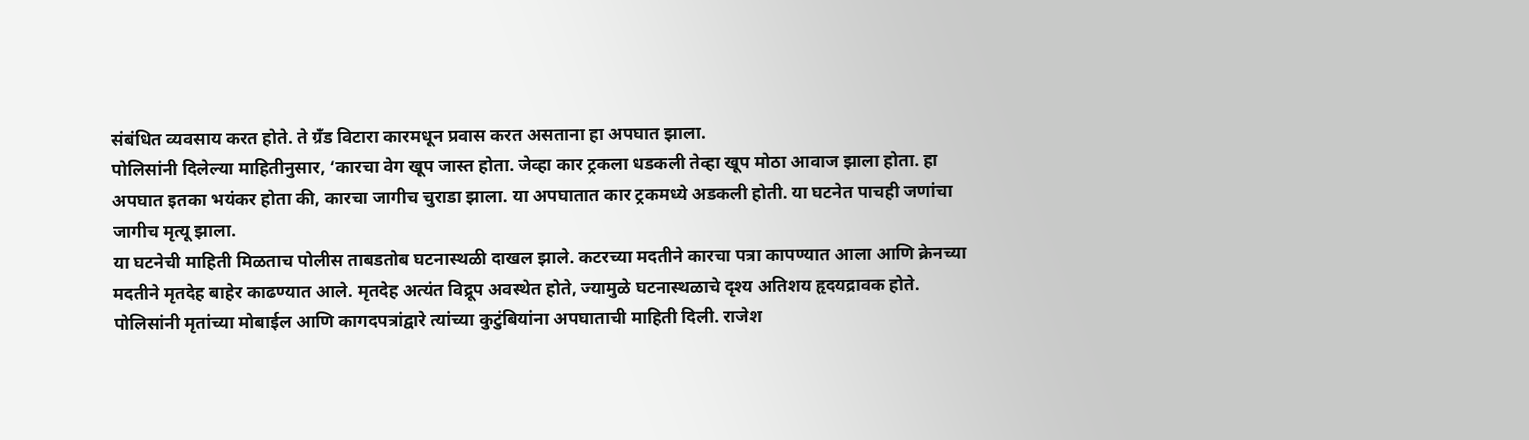संबंधित व्यवसाय करत होते. ते ग्रँड विटारा कारमधून प्रवास करत असताना हा अपघात झाला.
पोलिसांनी दिलेल्या माहितीनुसार, ‘कारचा वेग खूप जास्त होता. जेव्हा कार ट्रकला धडकली तेव्हा खूप मोठा आवाज झाला होता. हा अपघात इतका भयंकर होता की, कारचा जागीच चुराडा झाला. या अपघातात कार ट्रकमध्ये अडकली होती. या घटनेत पाचही जणांचा जागीच मृत्यू झाला.
या घटनेची माहिती मिळताच पोलीस ताबडतोब घटनास्थळी दाखल झाले. कटरच्या मदतीने कारचा पत्रा कापण्यात आला आणि क्रेनच्या मदतीने मृतदेह बाहेर काढण्यात आले. मृतदेह अत्यंत विद्रूप अवस्थेत होते, ज्यामुळे घटनास्थळाचे दृश्य अतिशय हृदयद्रावक होते.
पोलिसांनी मृतांच्या मोबाईल आणि कागदपत्रांद्वारे त्यांच्या कुटुंबियांना अपघाताची माहिती दिली. राजेश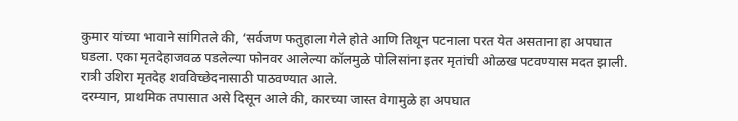कुमार यांच्या भावाने सांगितले की, ‘सर्वजण फतुहाला गेले होते आणि तिथून पटनाला परत येत असताना हा अपघात घडला. एका मृतदेहाजवळ पडलेल्या फोनवर आलेल्या कॉलमुळे पोलिसांना इतर मृतांची ओळख पटवण्यास मदत झाली. रात्री उशिरा मृतदेह शवविच्छेदनासाठी पाठवण्यात आले.
दरम्यान, प्राथमिक तपासात असे दिसून आले की, कारच्या जास्त वेगामुळे हा अपघात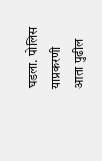घडला. पोलिस याप्रकरणी आता पुढील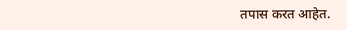तपास करत आहेत.